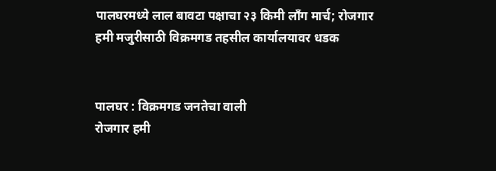पालघरमध्ये लाल बावटा पक्षाचा २३ किमी लॉंग मार्च; रोजगार हमी मजुरीसाठी विक्रमगड तहसील कार्यालयावर धडक


पालघर : विक्रमगड जनतेचा वाली
रोजगार हमी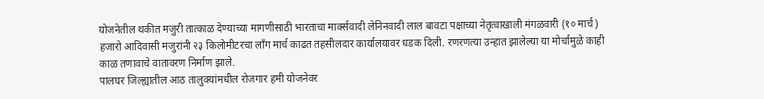योजनेतील थकीत मजुरी तात्काळ देण्याच्या मागणीसाठी भारताचा मार्क्सवादी लेनिनवादी लाल बावटा पक्षाच्या नेतृत्वाखाली मंगळवारी (१० मार्च) हजारो आदिवासी मजुरांनी २३ किलोमीटरचा लॉंग मार्च काढत तहसीलदार कार्यालयावर धडक दिली. रणरणत्या उन्हात झालेल्या या मोर्चामुळे काही काळ तणावाचे वातावरण निर्माण झाले.
पालघर जिल्ह्यातील आठ तालुक्यांमधील रोजगार हमी योजनेवर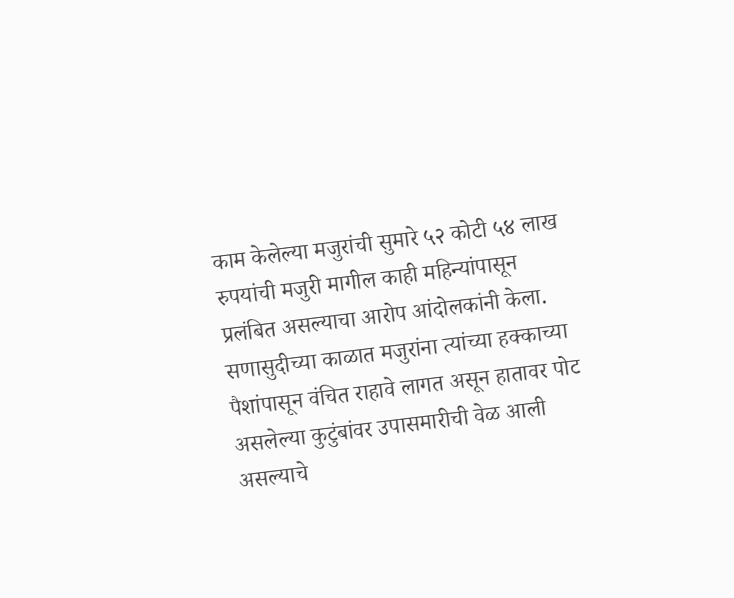काम केलेल्या मजुरांची सुमारे ५२ कोटी ५४ लाख रुपयांची मजुरी मागील काही महिन्यांपासून प्रलंबित असल्याचा आरोप आंदोलकांनी केला. सणासुदीच्या काळात मजुरांना त्यांच्या हक्काच्या पैशांपासून वंचित राहावे लागत असून हातावर पोट असलेल्या कुटुंबांवर उपासमारीची वेळ आली असल्याचे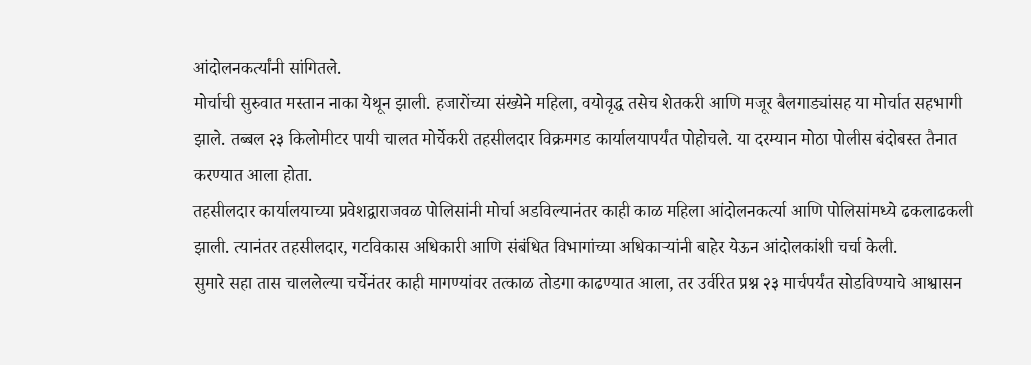आंदोलनकर्त्यांनी सांगितले.
मोर्चाची सुरुवात मस्तान नाका येथून झाली. हजारोंच्या संख्येने महिला, वयोवृद्ध तसेच शेतकरी आणि मजूर बैलगाड्यांसह या मोर्चात सहभागी झाले. तब्बल २३ किलोमीटर पायी चालत मोर्चेकरी तहसीलदार विक्रमगड कार्यालयापर्यंत पोहोचले. या दरम्यान मोठा पोलीस बंदोबस्त तैनात करण्यात आला होता.
तहसीलदार कार्यालयाच्या प्रवेशद्वाराजवळ पोलिसांनी मोर्चा अडविल्यानंतर काही काळ महिला आंदोलनकर्त्या आणि पोलिसांमध्ये ढकलाढकली झाली. त्यानंतर तहसीलदार, गटविकास अधिकारी आणि संबंधित विभागांच्या अधिकाऱ्यांनी बाहेर येऊन आंदोलकांशी चर्चा केली.
सुमारे सहा तास चाललेल्या चर्चेनंतर काही मागण्यांवर तत्काळ तोडगा काढण्यात आला, तर उर्वरित प्रश्न २३ मार्चपर्यंत सोडविण्याचे आश्वासन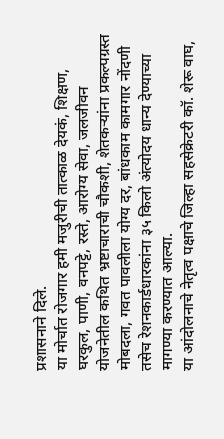प्रशासनाने दिले.
या मोर्चात रोजगार हमी मजुरीची तात्काळ देयकं, शिक्षण, घरकुल, पाणी, वनपट्टे, रस्ते, आरोग्य सेवा, जलजीवन योजनेतील कथित भ्रष्टाचाराची चौकशी, शेतकऱ्यांना प्रकल्पग्रस्त मोबदला, गवत पावलीला योग्य दर, बांधकाम कामगार नोंदणी तसेच रेशनकार्डधारकांना ३५ किलो अंत्योदय धान्य देण्याच्या मागण्या करण्यात आल्या.
या आंदोलनाचे नेतृत्व पक्षाचे जिल्हा सहसेक्रेटरी कॉ. शेरू वाघ,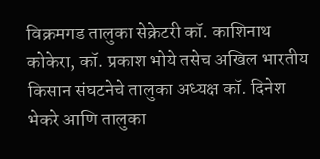विक्रमगड तालुका सेक्रेटरी कॉ. काशिनाथ कोकेरा, कॉ. प्रकाश भोये तसेच अखिल भारतीय किसान संघटनेचे तालुका अध्यक्ष कॉ. दिनेश भेकरे आणि तालुका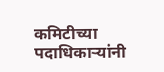कमिटीच्या पदाधिकाऱ्यांनी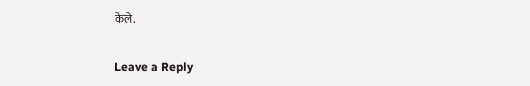केले.

Leave a Reply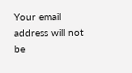Your email address will not be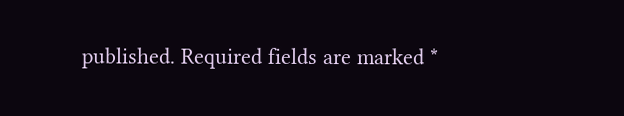published. Required fields are marked *